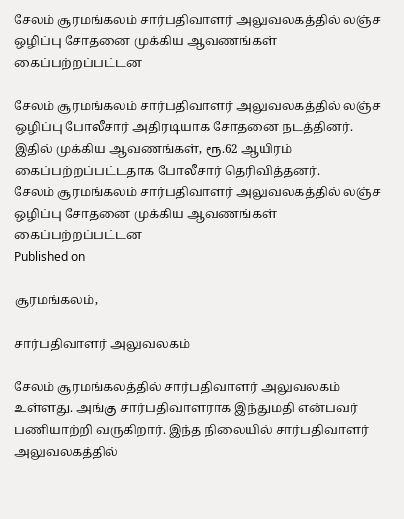சேலம் சூரமங்கலம் சார்பதிவாளர் அலுவலகத்தில் லஞ்ச ஒழிப்பு சோதனை முக்கிய ஆவணங்கள் கைப்பற்றப்பட்டன

சேலம் சூரமங்கலம் சார்பதிவாளர் அலுவலகத்தில் லஞ்ச ஒழிப்பு போலீசார் அதிரடியாக சோதனை நடத்தினர். இதில் முக்கிய ஆவணங்கள், ரூ.62 ஆயிரம் கைப்பற்றப்பட்டதாக போலீசார் தெரிவித்தனர்.
சேலம் சூரமங்கலம் சார்பதிவாளர் அலுவலகத்தில் லஞ்ச ஒழிப்பு சோதனை முக்கிய ஆவணங்கள் கைப்பற்றப்பட்டன
Published on

சூரமங்கலம்,

சார்பதிவாளர் அலுவலகம்

சேலம் சூரமங்கலத்தில் சார்பதிவாளர் அலுவலகம் உள்ளது. அங்கு சார்பதிவாளராக இந்துமதி என்பவர் பணியாற்றி வருகிறார். இந்த நிலையில் சார்பதிவாளர் அலுவலகத்தில்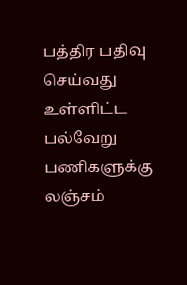பத்திர பதிவு செய்வது உள்ளிட்ட பல்வேறு பணிகளுக்கு லஞ்சம்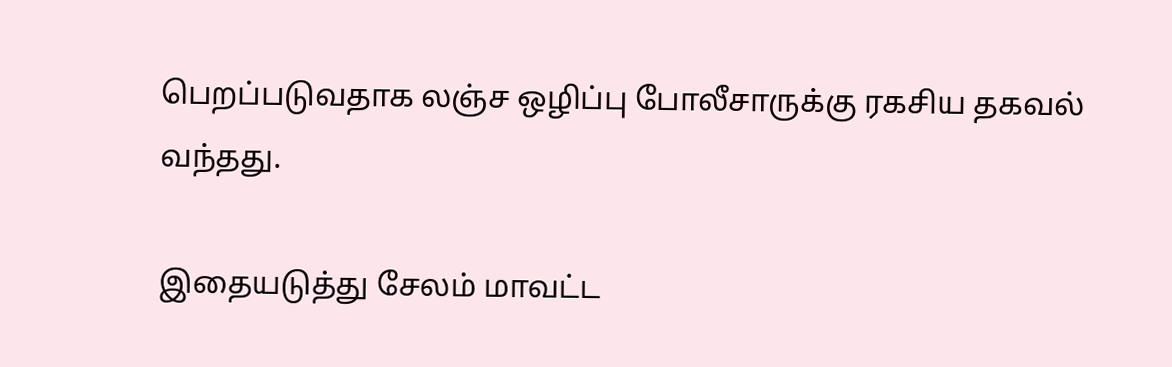பெறப்படுவதாக லஞ்ச ஒழிப்பு போலீசாருக்கு ரகசிய தகவல் வந்தது.

இதையடுத்து சேலம் மாவட்ட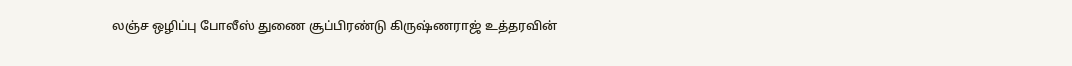லஞ்ச ஒழிப்பு போலீஸ் துணை சூப்பிரண்டு கிருஷ்ணராஜ் உத்தரவின்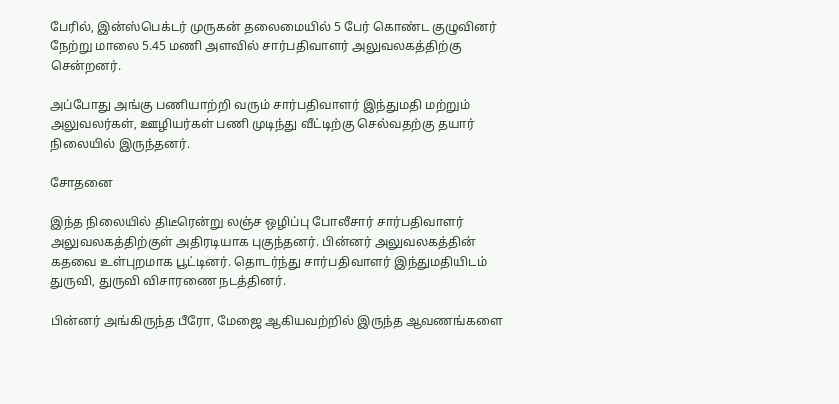பேரில், இன்ஸ்பெக்டர் முருகன் தலைமையில் 5 பேர் கொண்ட குழுவினர் நேற்று மாலை 5.45 மணி அளவில் சார்பதிவாளர் அலுவலகத்திற்கு சென்றனர்.

அப்போது அங்கு பணியாற்றி வரும் சார்பதிவாளர் இந்துமதி மற்றும் அலுவலர்கள், ஊழியர்கள் பணி முடிந்து வீட்டிற்கு செல்வதற்கு தயார் நிலையில் இருந்தனர்.

சோதனை

இந்த நிலையில் திடீரென்று லஞ்ச ஒழிப்பு போலீசார் சார்பதிவாளர் அலுவலகத்திற்குள் அதிரடியாக புகுந்தனர். பின்னர் அலுவலகத்தின் கதவை உள்புறமாக பூட்டினர். தொடர்ந்து சார்பதிவாளர் இந்துமதியிடம் துருவி, துருவி விசாரணை நடத்தினர்.

பின்னர் அங்கிருந்த பீரோ, மேஜை ஆகியவற்றில் இருந்த ஆவணங்களை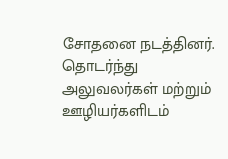சோதனை நடத்தினர். தொடர்ந்து அலுவலர்கள் மற்றும் ஊழியர்களிடம்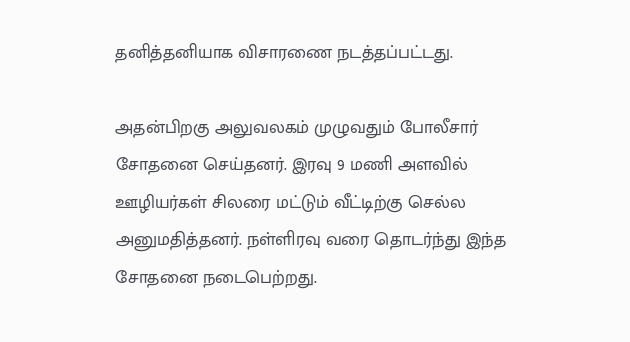தனித்தனியாக விசாரணை நடத்தப்பட்டது.

அதன்பிறகு அலுவலகம் முழுவதும் போலீசார் சோதனை செய்தனர். இரவு 9 மணி அளவில் ஊழியர்கள் சிலரை மட்டும் வீட்டிற்கு செல்ல அனுமதித்தனர். நள்ளிரவு வரை தொடர்ந்து இந்த சோதனை நடைபெற்றது.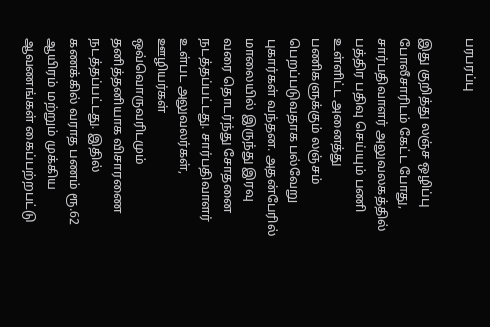பரபரப்பு

இது குறித்து லஞ்ச ஒழிப்பு போலீசாரிடம் கேட்ட போது, சார்பதிவாளர் அலுவலகத்தில் பத்திர பதிவு செய்யும் பணி உள்ளிட்ட அனைத்து பணிகளுக்கும் லஞ்சம் பெறப்படுவதாக பல்வேறு புகார்கள் வந்தன. அதன்பேரில் மாலையில் இருந்து இரவு வரை தொடர்ந்து சோதனை நடத்தப்பட்டது. சார்பதிவாளர் உள்பட அலுவலர்கள், ஊழியர்கள் ஒவ்வொருவரிடமும் தனித்தனியாக விசாரணை நடத்தப்பட்டது. இதில் கணக்கில் வராத பணம் ரூ.62 ஆயிரம் மற்றும் முக்கிய ஆவணங்கள் கைப்பற்றபட்டு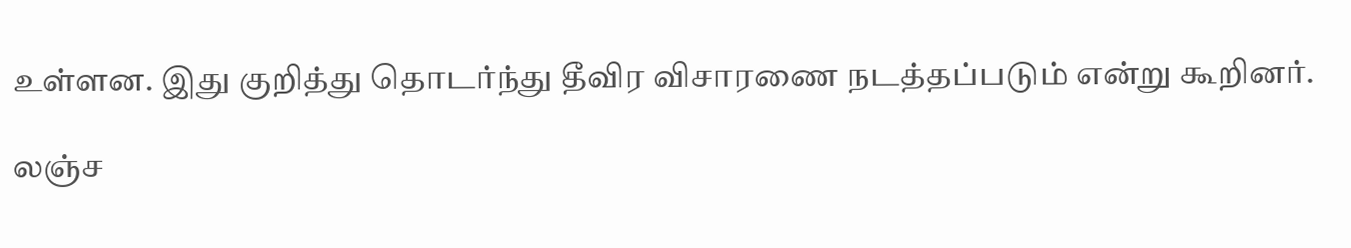உள்ளன. இது குறித்து தொடர்ந்து தீவிர விசாரணை நடத்தப்படும் என்று கூறினர்.

லஞ்ச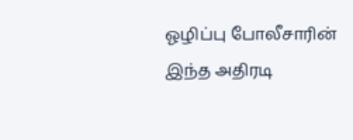ஓழிப்பு போலீசாரின் இந்த அதிரடி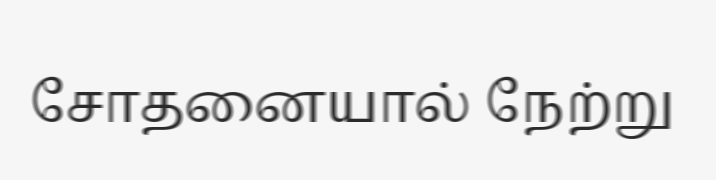சோதனையால் நேற்று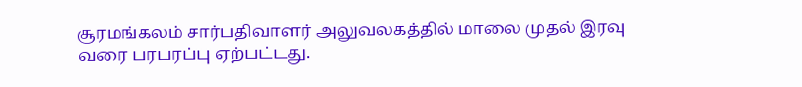சூரமங்கலம் சார்பதிவாளர் அலுவலகத்தில் மாலை முதல் இரவு வரை பரபரப்பு ஏற்பட்டது.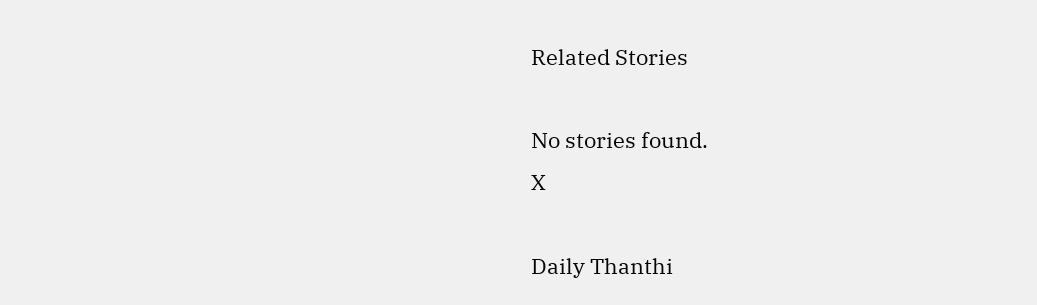Related Stories

No stories found.
X

Daily Thanthi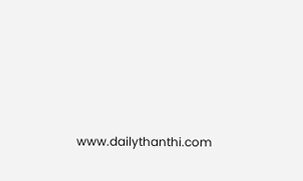www.dailythanthi.com